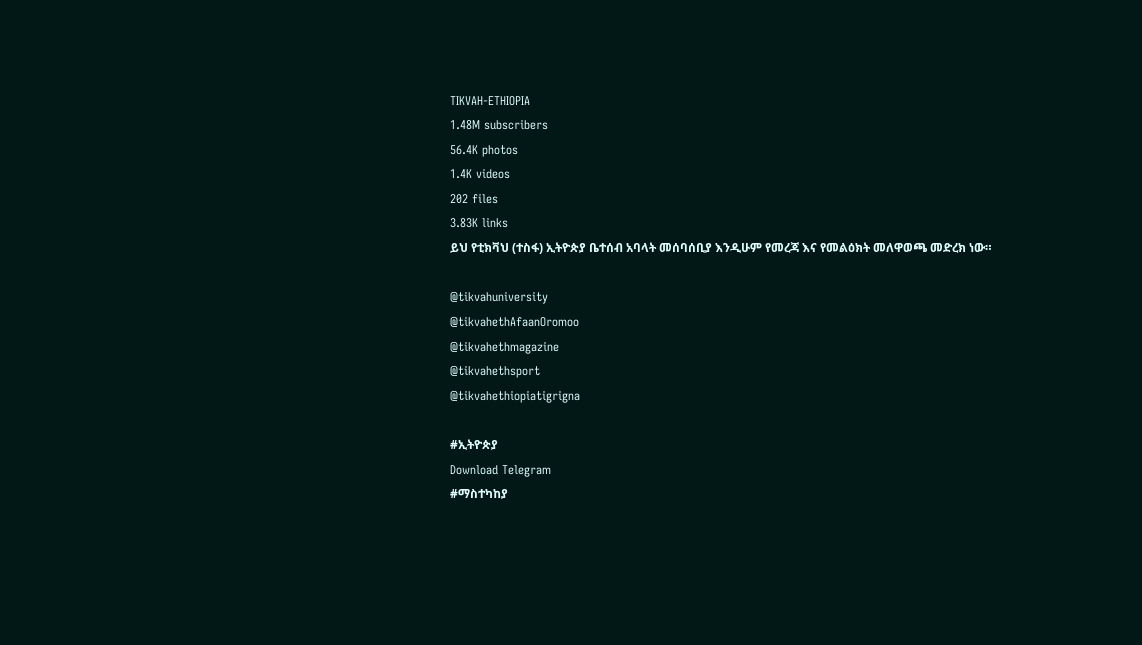TIKVAH-ETHIOPIA
1.48M subscribers
56.4K photos
1.4K videos
202 files
3.83K links
ይህ የቲክቫህ (ተስፋ) ኢትዮጵያ ቤተሰብ አባላት መሰባሰቢያ እንዲሁም የመረጃ እና የመልዕክት መለዋወጫ መድረክ ነው።

@tikvahuniversity
@tikvahethAfaanOromoo
@tikvahethmagazine
@tikvahethsport
@tikvahethiopiatigrigna

#ኢትዮጵያ
Download Telegram
#ማስተካከያ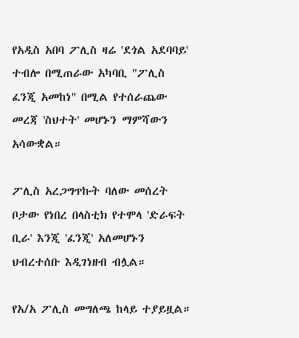የአዲስ አበባ ፖሊስ ዛሬ 'ደጎል አደባባይ' ተብሎ በሚጠራው አካባቢ "ፖሊስ ፈንጂ አመከነ" በሚል የተሰራጨው መረጃ 'ስህተት' መሆኑን ማምሻውን አሳውቋል።

ፖሊስ አረጋግጥኩት ባለው መሰረት ቦታው የነበረ በላስቲክ የተሞላ 'ድራፍት ቢራ' እንጂ 'ፈንጂ' አለመሆኑን ህብረተሰቡ እዲገነዘብ ብሏል።

የአ/አ ፖሊስ መግለጫ ከላይ ተያይዟል።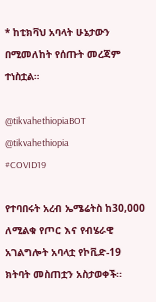* ከቲክቫህ አባላት ሁኔታውን በሚመለከት የሰጡት መረጃም ተነስቷል።

@tikvahethiopiaBOT @tikvahethiopia
#COVID19

የተባበሩት አረብ ኤሜሬትስ ከ30,000 ለሚልቁ የጦር እና የብሄራዊ አገልግሎት አባላቷ የኮቪድ-19 ክትባት መስጠቷን አስታወቀች፡፡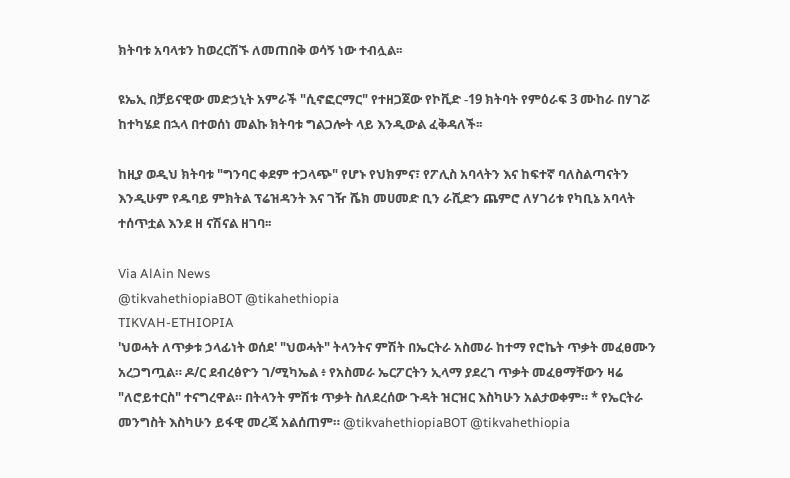ክትባቱ አባላቱን ከወረርሽኙ ለመጠበቅ ወሳኝ ነው ተብሏል፡፡

ዩኤኢ በቻይናዊው መድኃኒት አምራች "ሲኖፎርማር" የተዘጋጀው የኮቪድ -19 ክትባት የምዕራፍ 3 ሙከራ በሃገሯ ከተካሄደ በኋላ በተወሰነ መልኩ ክትባቱ ግልጋሎት ላይ እንዲውል ፈቅዳለች፡፡

ከዚያ ወዲህ ክትባቱ "ግንባር ቀደም ተጋላጭ" የሆኑ የህክምና፣ የፖሊስ አባላትን እና ከፍተኛ ባለስልጣናትን እንዲሁም የዱባይ ምክትል ፕሬዝዳንት እና ገዥ ሼክ መሀመድ ቢን ራሺድን ጨምሮ ለሃገሪቱ የካቢኔ አባላት ተሰጥቷል እንደ ዘ ናሽናል ዘገባ፡፡

Via AlAin News
@tikvahethiopiaBOT @tikahethiopia
TIKVAH-ETHIOPIA
'ህወሓት ለጥቃቱ ኃላፊነት ወሰደ' "ህወሓት" ትላንትና ምሽት በኤርትራ አስመራ ከተማ የሮኬት ጥቃት መፈፀሙን አረጋግጧል። ዶ/ር ደብረፅዮን ገ/ሚካኤል ፥ የአስመራ ኤርፖርትን ኢላማ ያደረገ ጥቃት መፈፀማቸውን ዛሬ "ለሮይተርስ" ተናግረዋል። በትላንት ምሽቱ ጥቃት ስለደረሰው ጉዳት ዝርዝር እስካሁን አልታወቀም። * የኤርትራ መንግስት እስካሁን ይፋዊ መረጃ አልሰጠም። @tikvahethiopiaBOT @tikvahethiopia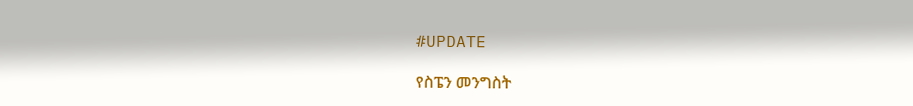#UPDATE

የስፔን መንግስት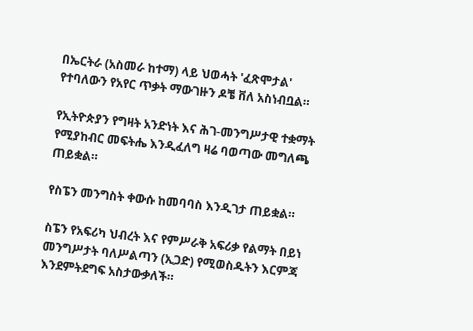በኤርትራ (አስመራ ከተማ) ላይ ህወሓት 'ፈጽሞታል' የተባለውን የአየር ጥቃት ማውገዙን ዶቼ ቨለ አስነብቧል።

የኢትዮጵያን የግዛት አንድነት እና ሕገ-መንግሥታዊ ተቋማት የሚያከብር መፍትሔ እንዲፈለግ ዛሬ ባወጣው መግለጫ ጠይቋል።

የስፔን መንግስት ቀውሱ ከመባባስ እንዲገታ ጠይቋል።

ስፔን የአፍሪካ ህብረት እና የምሥራቅ አፍሪቃ የልማት በይነ መንግሥታት ባለሥልጣን (ኢጋድ) የሚወስዱትን እርምጃ እንደምትደግፍ አስታውቃለች።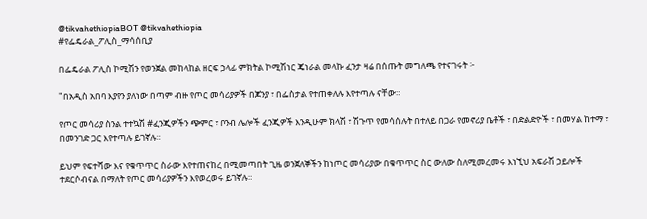@tikvahethiopiaBOT @tikvahethiopia
#የፌዴራል_ፖሊስ_ማሳሰቢያ

በፌዴራል ፖሊስ ኮሚሽን የወንጀል መከላከል ዘርፍ ኃላፊ ምክትል ኮሚሽነር ጄነራል መላኩ ፈንታ ዛሬ በሰጡት መግለጫ የተናገሩት ፦

"በአዲስ አበባ እያየን ያለነው በጣም ብዙ የጦር መሳሪያዎች በጆንያ ፣ በፌስታል የተጠቀለሉ እየተጣሉ ናቸው።

የጦር መሳሪያ ስንል ተተኳሽ #ፈንጂዎችን ጭምር ፣ ቦንብ ሌሎች ፈንጂዎች እንዲሁም ክላሽ ፣ ሽጉጥ የመሳሰሉት በተለይ በጋራ የመኖሪያ ቤቶች ፣ በድልድዮች ፣ በመሃል ከተማ ፣ በመንገድ ጋር እየተጣሉ ይገኛሉ።

ይህም የፍተሻው እና የቁጥጥር ስራው እየተጠናከረ በሚመጣበት ጊዜ ወንጀለኞችን ከነጦር መሳሪያው በቁጥጥር ስር ውለው ስለሚመረመሩ እነኚህ አፍራሽ ኃይሎች ተደርሶብናል በማለት የጦር መሳሪያዎችን እየወረወሩ ይገኛሉ።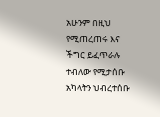አሁንም በዚህ የሚጠረጠሩ እና ችግር ይፈጥራሉ ተብለው የሚታሰቡ አካላትን ህብረተሰቡ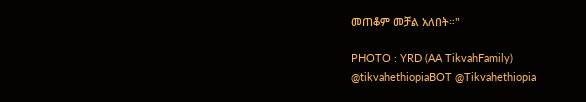መጠቆም መቻል አለበት።"

PHOTO : YRD (AA TikvahFamily)
@tikvahethiopiaBOT @Tikvahethiopia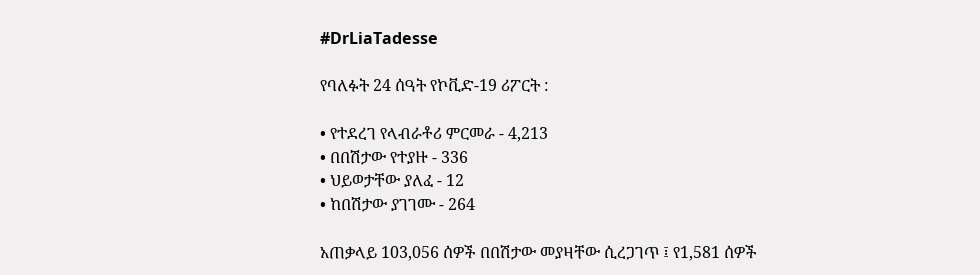#DrLiaTadesse

የባለፉት 24 ሰዓት የኮቪድ-19 ሪፖርት :

• የተደረገ የላብራቶሪ ምርመራ - 4,213
• በበሽታው የተያዙ - 336
• ህይወታቸው ያለፈ - 12
• ከበሽታው ያገገሙ - 264

አጠቃላይ 103,056 ሰዎች በበሽታው መያዛቸው ሲረጋገጥ ፤ የ1,581 ሰዎች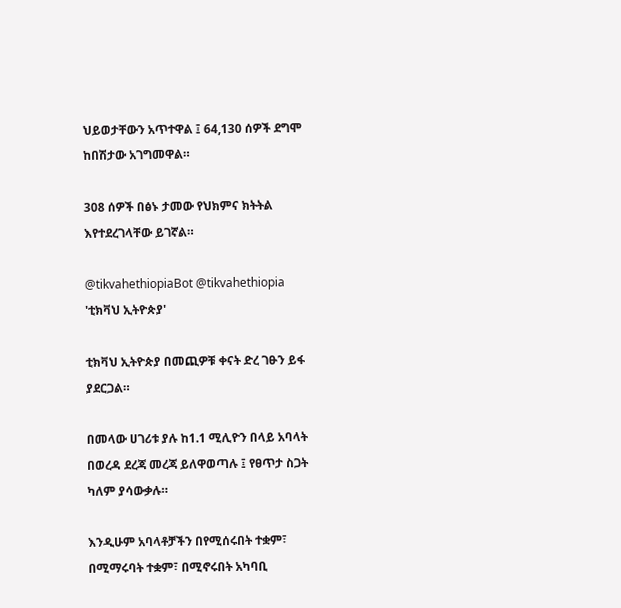ህይወታቸውን አጥተዋል ፤ 64,130 ሰዎች ደግሞ ከበሽታው አገግመዋል።

308 ሰዎች በፅኑ ታመው የህክምና ክትትል እየተደረገላቸው ይገኛል።

@tikvahethiopiaBot @tikvahethiopia
'ቲክቫህ ኢትዮጵያ'

ቲክቫህ ኢትዮጵያ በመጪዎቹ ቀናት ድረ ገፁን ይፋ ያደርጋል።

በመላው ሀገሪቱ ያሉ ከ1.1 ሚሊዮን በላይ አባላት በወረዳ ደረጃ መረጃ ይለዋወጣሉ ፤ የፀጥታ ስጋት ካለም ያሳውቃሉ።

እንዲሁም አባላቶቻችን በየሚሰሩበት ተቋም፣ በሚማሩባት ተቋም፣ በሚኖሩበት አካባቢ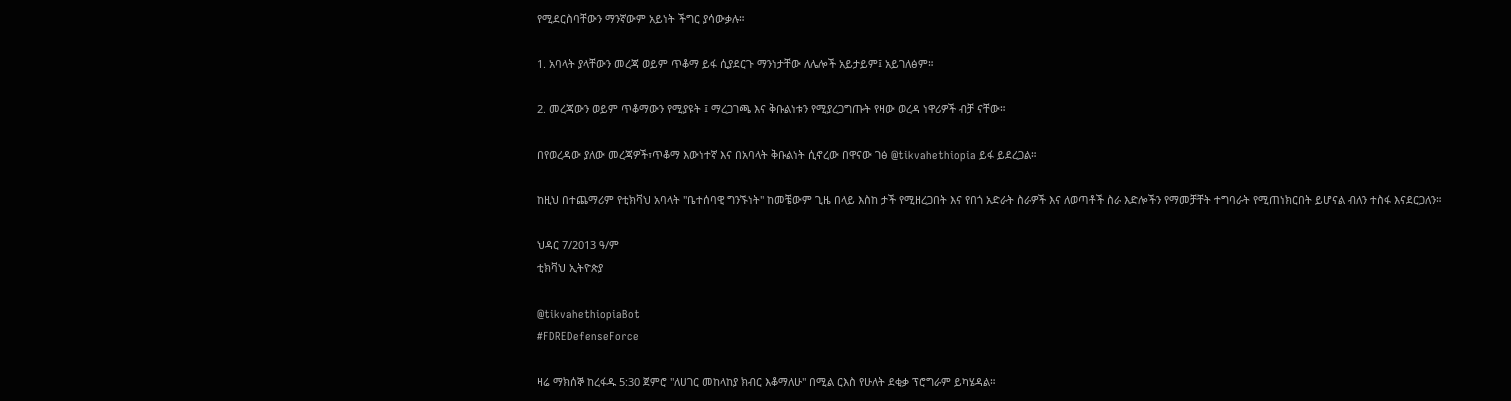የሚደርስባቸውን ማንኛውም አይነት ችግር ያሳውቃሉ።

1. አባላት ያላቸውን መረጃ ወይም ጥቆማ ይፋ ሲያደርጉ ማንነታቸው ለሌሎች አይታይም፤ አይገለፅም።

2. መረጃውን ወይም ጥቆማውን የሚያዩት ፤ ማረጋገጫ እና ቅቡልነቱን የሚያረጋግጡት የዛው ወረዳ ነዋሪዎች ብቻ ናቸው።

በየወረዳው ያለው መረጃዎች፣ጥቆማ እውነተኛ እና በአባላት ቅቡልነት ሲኖረው በዋናው ገፅ @tikvahethiopia ይፋ ይደረጋል።

ከዚህ በተጨማሪም የቲክቫህ አባላት "ቤተሰባዊ ግንኙነት" ከመቼውም ጊዜ በላይ እስከ ታች የሚዘረጋበት እና የበጎ አድራት ስራዎች እና ለወጣቶች ስራ እድሎችን የማመቻቸት ተግባራት የሚጠነክርበት ይሆናል ብለን ተስፋ እናደርጋለን።

ህዳር 7/2013 ዓ/ም
ቲክቫህ ኢትዮጵያ

@tikvahethiopiaBot
#FDREDefenseForce

ዛሬ ማክሰኞ ከረፋዱ 5:30 ጀምሮ "ለሀገር መከላከያ ክብር እቆማለሁ" በሚል ርእስ የሁለት ደቂቃ ፕሮግራም ይካሄዳል።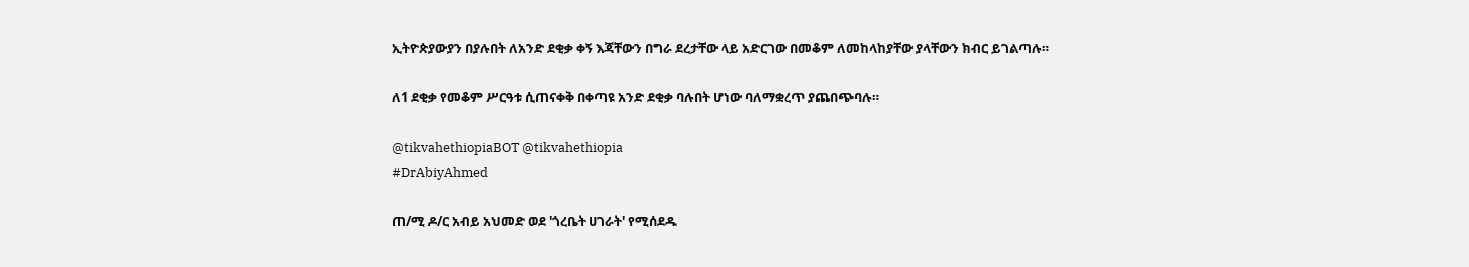ኢትዮጵያውያን በያሉበት ለአንድ ደቂቃ ቀኝ እጃቸውን በግራ ደረታቸው ላይ አድርገው በመቆም ለመከላከያቸው ያላቸውን ክብር ይገልጣሉ።

ለ1 ደቂቃ የመቆም ሥርዓቱ ሲጠናቀቅ በቀጣዩ አንድ ደቂቃ ባሉበት ሆነው ባለማቋረጥ ያጨበጭባሉ።

@tikvahethiopiaBOT @tikvahethiopia
#DrAbiyAhmed

ጠ/ሚ ዶ/ር አብይ አህመድ ወደ 'ጎረቤት ሀገራት' የሚሰደዱ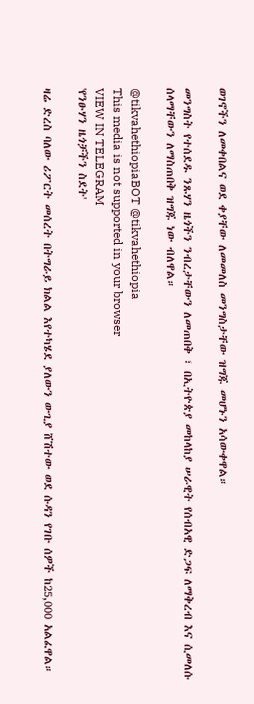ወገኖችን ለመቀበልና ወደ ቀያቸው ለመመለስ መንግስታቸው ዝግጁ መሆኑን አሳውቀዋል።

መንግስት የተሰደዱ ንጹሃን ዜጎችን ንብረታቸውን ለመጠበቅ ፣ በኢትዮጵያ መከላከያ ሠራዊት የሰብአዊ ድጋፍ ለማቅረብ እና ሲመለሱ ሰላማቸውን ለማስጠበቅ ዝግጁ ነው ብለዋል።

@tikvahethiopiaBOT @tikvahethiopia
This media is not supported in your browser
VIEW IN TELEGRAM
'የንፁሃን ዜጎቻችን ስደት'

ዛሬ ድረስ ባለው ሪፖርት መሰረት በትግራይ ክልል እየተካሄደ ያለውን ውጊያ ሸሽተው ወደ ሱዳን የገቡ ሰዎች ከ25,000 አልፈዋል።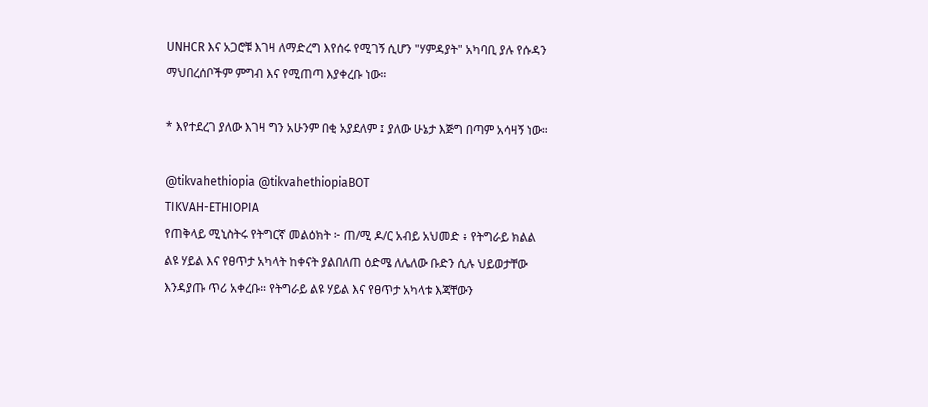UNHCR እና አጋሮቹ እገዛ ለማድረግ እየሰሩ የሚገኝ ሲሆን "ሃምዳያት" አካባቢ ያሉ የሱዳን ማህበረሰቦችም ምግብ እና የሚጠጣ እያቀረቡ ነው።

* እየተደረገ ያለው እገዛ ግን አሁንም በቂ አያደለም ፤ ያለው ሁኔታ እጅግ በጣም አሳዛኝ ነው።

@tikvahethiopia @tikvahethiopiaBOT
TIKVAH-ETHIOPIA
የጠቅላይ ሚኒስትሩ የትግርኛ መልዕክት ፦ ጠ/ሚ ዶ/ር አብይ አህመድ ፥ የትግራይ ክልል ልዩ ሃይል እና የፀጥታ አካላት ከቀናት ያልበለጠ ዕድሜ ለሌለው ቡድን ሲሉ ህይወታቸው እንዳያጡ ጥሪ አቀረቡ። የትግራይ ልዩ ሃይል እና የፀጥታ አካላቱ እጃቸውን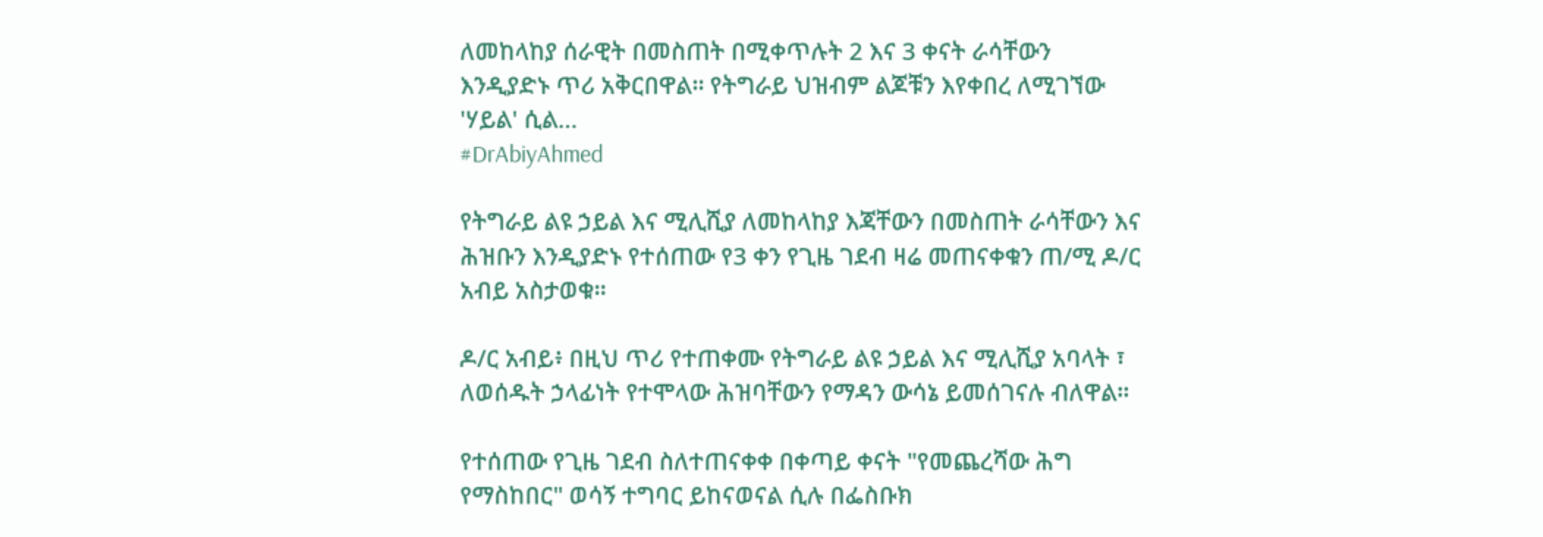ለመከላከያ ሰራዊት በመስጠት በሚቀጥሉት 2 እና 3 ቀናት ራሳቸውን እንዲያድኑ ጥሪ አቅርበዋል። የትግራይ ህዝብም ልጆቹን እየቀበረ ለሚገኘው 'ሃይል' ሲል…
#DrAbiyAhmed

የትግራይ ልዩ ኃይል እና ሚሊሺያ ለመከላከያ እጃቸውን በመስጠት ራሳቸውን እና ሕዝቡን እንዲያድኑ የተሰጠው የ3 ቀን የጊዜ ገደብ ዛሬ መጠናቀቁን ጠ/ሚ ዶ/ር አብይ አስታወቁ።

ዶ/ር አብይ፥ በዚህ ጥሪ የተጠቀሙ የትግራይ ልዩ ኃይል እና ሚሊሺያ አባላት ፣ ለወሰዱት ኃላፊነት የተሞላው ሕዝባቸውን የማዳን ውሳኔ ይመሰገናሉ ብለዋል።

የተሰጠው የጊዜ ገደብ ስለተጠናቀቀ በቀጣይ ቀናት "የመጨረሻው ሕግ የማስከበር" ወሳኝ ተግባር ይከናወናል ሲሉ በፌስቡክ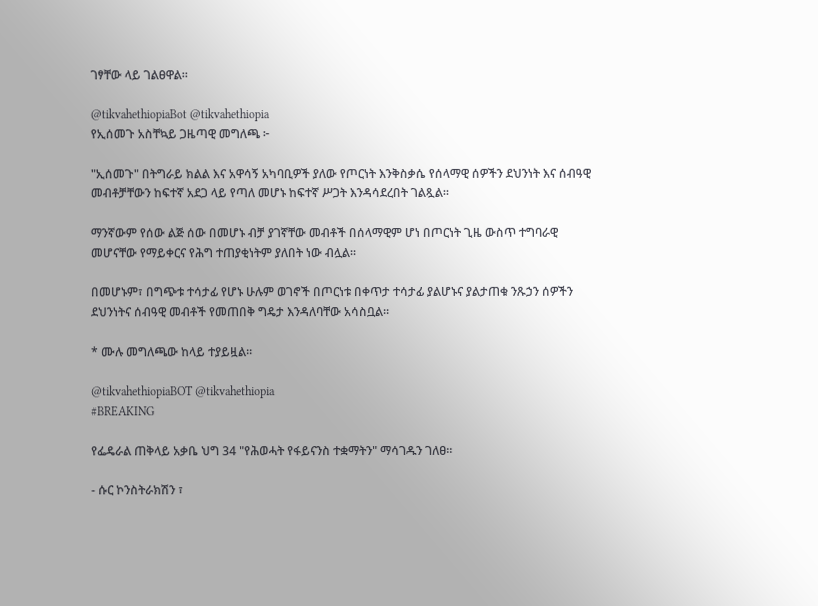ገፃቸው ላይ ገልፀዋል።

@tikvahethiopiaBot @tikvahethiopia
የኢሰመጉ አስቸኳይ ጋዜጣዊ መግለጫ ፦

"ኢሰመጉ" በትግራይ ክልል እና አዋሳኝ አካባቢዎች ያለው የጦርነት እንቅስቃሴ የሰላማዊ ሰዎችን ደህንነት እና ሰብዓዊ መብቶቻቸውን ከፍተኛ አደጋ ላይ የጣለ መሆኑ ከፍተኛ ሥጋት እንዳሳደረበት ገልጿል።

ማንኛውም የሰው ልጅ ሰው በመሆኑ ብቻ ያገኛቸው መብቶች በሰላማዊም ሆነ በጦርነት ጊዜ ውስጥ ተግባራዊ መሆናቸው የማይቀርና የሕግ ተጠያቂነትም ያለበት ነው ብሏል።

በመሆኑም፣ በግጭቱ ተሳታፊ የሆኑ ሁሉም ወገኖች በጦርነቱ በቀጥታ ተሳታፊ ያልሆኑና ያልታጠቁ ንጹኃን ሰዎችን ደህንነትና ሰብዓዊ መብቶች የመጠበቅ ግዴታ እንዳለባቸው አሳስቧል።

* ሙሉ መግለጫው ከላይ ተያይዟል።

@tikvahethiopiaBOT @tikvahethiopia
#BREAKING

የፌዴራል ጠቅላይ አቃቤ ህግ 34 "የሕወሓት የፋይናንስ ተቋማትን" ማሳገዱን ገለፀ።

- ሱር ኮንስትራክሽን ፣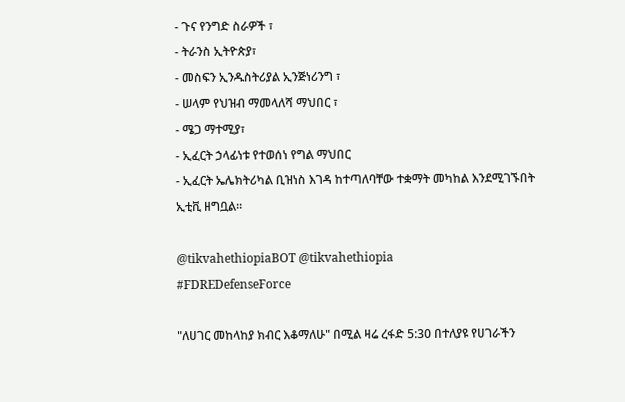- ጉና የንግድ ስራዎች ፣
- ትራንስ ኢትዮጵያ፣
- መስፍን ኢንዱስትሪያል ኢንጅነሪንግ ፣
- ሠላም የህዝብ ማመላለሻ ማህበር ፣
- ሜጋ ማተሚያ፣
- ኢፈርት ኃላፊነቱ የተወሰነ የግል ማህበር
- ኢፈርት ኤሌክትሪካል ቢዝነስ እገዳ ከተጣለባቸው ተቋማት መካከል እንደሚገኙበት ኢቲቪ ዘግቧል።

@tikvahethiopiaBOT @tikvahethiopia
#FDREDefenseForce

"ለሀገር መከላከያ ክብር እቆማለሁ" በሚል ዛሬ ረፋድ 5:30 በተለያዩ የሀገራችን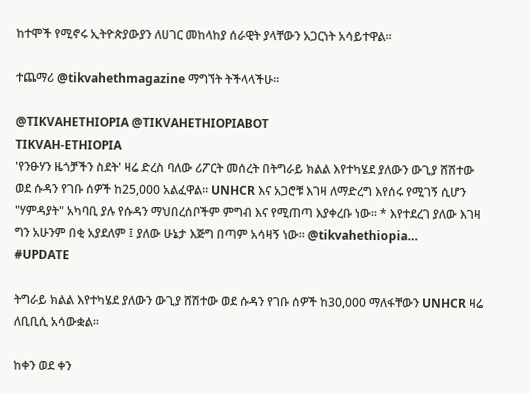ከተሞች የሚኖሩ ኢትዮጵያውያን ለሀገር መከላከያ ሰራዊት ያላቸውን አጋርነት አሳይተዋል።

ተጨማሪ @tikvahethmagazine ማግኘት ትችላላችሁ።

@TIKVAHETHIOPIA @TIKVAHETHIOPIABOT
TIKVAH-ETHIOPIA
'የንፁሃን ዜጎቻችን ስደት' ዛሬ ድረስ ባለው ሪፖርት መሰረት በትግራይ ክልል እየተካሄደ ያለውን ውጊያ ሸሽተው ወደ ሱዳን የገቡ ሰዎች ከ25,000 አልፈዋል። UNHCR እና አጋሮቹ እገዛ ለማድረግ እየሰሩ የሚገኝ ሲሆን "ሃምዳያት" አካባቢ ያሉ የሱዳን ማህበረሰቦችም ምግብ እና የሚጠጣ እያቀረቡ ነው። * እየተደረገ ያለው እገዛ ግን አሁንም በቂ አያደለም ፤ ያለው ሁኔታ እጅግ በጣም አሳዛኝ ነው። @tikvahethiopia…
#UPDATE

ትግራይ ክልል እየተካሄደ ያለውን ውጊያ ሸሽተው ወደ ሱዳን የገቡ ሰዎች ከ30,000 ማለፋቸውን UNHCR ዛሬ ለቢቢሲ አሳውቋል።

ከቀን ወደ ቀን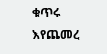ቁጥሩ እየጨመረ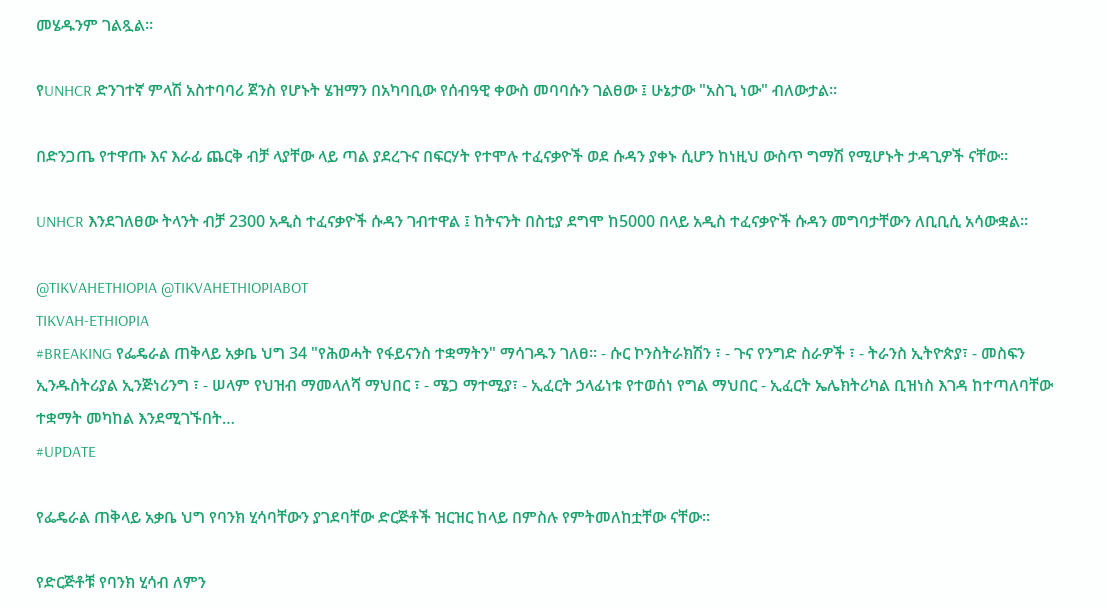መሄዱንም ገልጿል።

የUNHCR ድንገተኛ ምላሽ አስተባባሪ ጀንስ የሆኑት ሄዝማን በአካባቢው የሰብዓዊ ቀውስ መባባሱን ገልፀው ፤ ሁኔታው "አስጊ ነው" ብለውታል።

በድንጋጤ የተዋጡ እና እራፊ ጨርቅ ብቻ ላያቸው ላይ ጣል ያደረጉና በፍርሃት የተሞሉ ተፈናቃዮች ወደ ሱዳን ያቀኑ ሲሆን ከነዚህ ውስጥ ግማሽ የሚሆኑት ታዳጊዎች ናቸው።

UNHCR እንደገለፀው ትላንት ብቻ 2300 አዲስ ተፈናቃዮች ሱዳን ገብተዋል ፤ ከትናንት በስቲያ ደግሞ ከ5000 በላይ አዲስ ተፈናቃዮች ሱዳን መግባታቸውን ለቢቢሲ አሳውቋል።

@TIKVAHETHIOPIA @TIKVAHETHIOPIABOT
TIKVAH-ETHIOPIA
#BREAKING የፌዴራል ጠቅላይ አቃቤ ህግ 34 "የሕወሓት የፋይናንስ ተቋማትን" ማሳገዱን ገለፀ። - ሱር ኮንስትራክሽን ፣ - ጉና የንግድ ስራዎች ፣ - ትራንስ ኢትዮጵያ፣ - መስፍን ኢንዱስትሪያል ኢንጅነሪንግ ፣ - ሠላም የህዝብ ማመላለሻ ማህበር ፣ - ሜጋ ማተሚያ፣ - ኢፈርት ኃላፊነቱ የተወሰነ የግል ማህበር - ኢፈርት ኤሌክትሪካል ቢዝነስ እገዳ ከተጣለባቸው ተቋማት መካከል እንደሚገኙበት…
#UPDATE

የፌዴራል ጠቅላይ አቃቤ ህግ የባንክ ሂሳባቸውን ያገደባቸው ድርጅቶች ዝርዝር ከላይ በምስሉ የምትመለከቷቸው ናቸው።

የድርጅቶቹ የባንክ ሂሳብ ለምን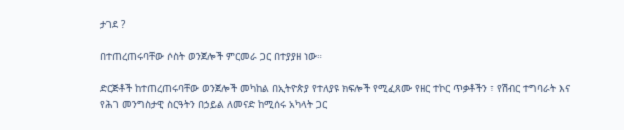ታገደ ?

በተጠረጠሩባቸው ሶስት ወንጀሎች ምርመራ ጋር በተያያዘ ነው።

ድርጅቶች ከተጠረጠሩባቸው ወንጀሎች መካከል በኢትዮጵያ የተለያዩ ክፍሎች የሚፈጸሙ የዘር ተኮር ጥቃቶችን ፣ የሽብር ተግባራት እና የሕገ መንግስታዊ ስርዓትን በኃይል ለመናድ ከሚሰሩ አካላት ጋር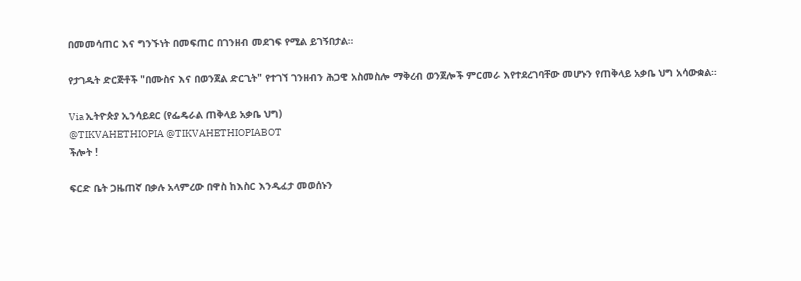በመመሳጠር እና ግንኙነት በመፍጠር በገንዘብ መደገፍ የሚል ይገኝበታል።

የታገዱት ድርጅቶች "በሙስና እና በወንጀል ድርጊት" የተገኘ ገንዘብን ሕጋዊ አስመስሎ ማቅረብ ወንጀሎች ምርመራ እየተደረገባቸው መሆኑን የጠቅላይ አቃቤ ህግ አሳውቋል።

Via ኢትዮጵያ ኢንሳይደር (የፌዴራል ጠቅላይ አቃቤ ህግ)
@TIKVAHETHIOPIA @TIKVAHETHIOPIABOT
ችሎት !

ፍርድ ቤት ጋዜጠኛ በቃሉ አላምረው በዋስ ከእስር እንዲፈታ መወሰኑን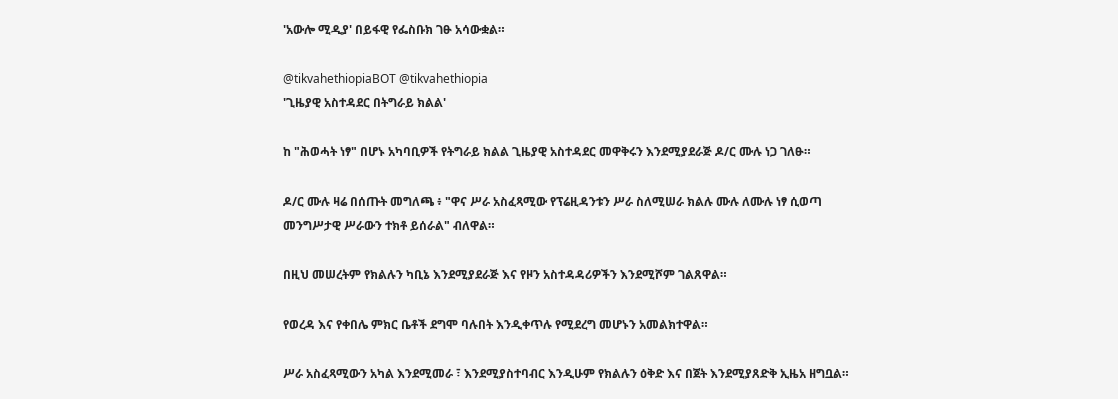'አውሎ ሚዲያ' በይፋዊ የፌስቡክ ገፁ አሳውቋል።

@tikvahethiopiaBOT @tikvahethiopia
'ጊዜያዊ አስተዳደር በትግራይ ክልል'

ከ "ሕወሓት ነፃ" በሆኑ አካባቢዎች የትግራይ ክልል ጊዜያዊ አስተዳደር መዋቅሩን እንደሚያደራጅ ዶ/ር ሙሉ ነጋ ገለፁ።

ዶ/ር ሙሉ ዛሬ በሰጡት መግለጫ ፥ "ዋና ሥራ አስፈጻሚው የፕሬዚዳንቱን ሥራ ስለሚሠራ ክልሉ ሙሉ ለሙሉ ነፃ ሲወጣ መንግሥታዊ ሥራውን ተክቶ ይሰራል" ብለዋል።

በዚህ መሠረትም የክልሉን ካቢኔ እንደሚያደራጅ እና የዞን አስተዳዳሪዎችን እንደሚሾም ገልጸዋል።

የወረዳ እና የቀበሌ ምክር ቤቶች ደግሞ ባሉበት እንዲቀጥሉ የሚደረግ መሆኑን አመልክተዋል።

ሥራ አስፈጻሚውን አካል እንደሚመራ ፣ እንደሚያስተባብር እንዲሁም የክልሉን ዕቅድ እና በጀት እንደሚያጸድቅ ኢዜአ ዘግቧል።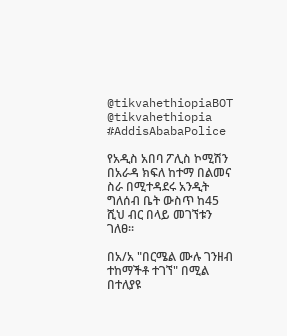@tikvahethiopiaBOT @tikvahethiopia
#AddisAbabaPolice

የአዲስ አበባ ፖሊስ ኮሚሽን በአራዳ ክፍለ ከተማ በልመና ስራ በሚተዳደሩ አንዲት ግለሰብ ቤት ውስጥ ከ45 ሺህ ብር በላይ መገኘቱን ገለፀ፡፡

በአ/አ "በርሜል ሙሉ ገንዘብ ተከማችቶ ተገኘ" በሚል በተለያዩ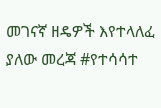መገናኛ ዘዴዎች እየተላለፈ ያለው መረጃ #የተሳሳተ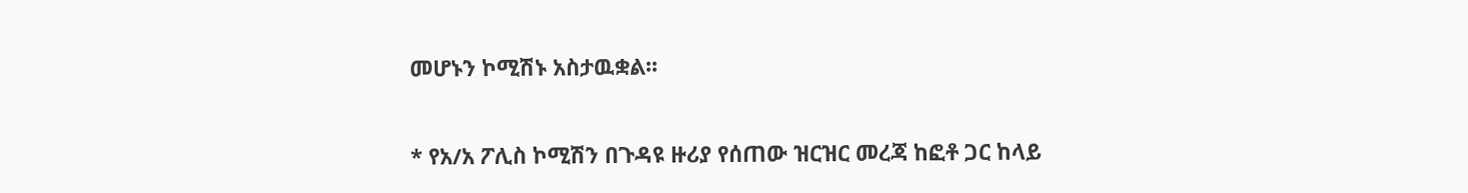መሆኑን ኮሚሽኑ አስታዉቋል፡፡

* የአ/አ ፖሊስ ኮሚሽን በጉዳዩ ዙሪያ የሰጠው ዝርዝር መረጃ ከፎቶ ጋር ከላይ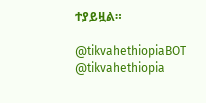ተያይዟል።

@tikvahethiopiaBOT @tikvahethiopia